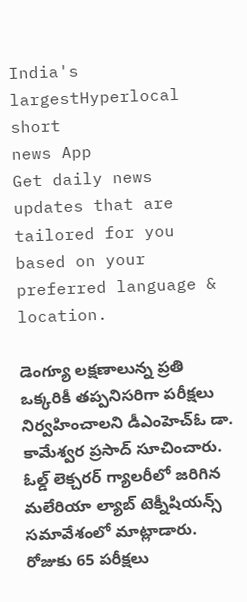India's largestHyperlocal short
news App
Get daily news updates that are tailored for you based on your preferred language & location.

డెంగ్యూ లక్షణాలున్న ప్రతి ఒక్కరికీ తప్పనిసరిగా పరీక్షలు నిర్వహించాలని డీఎంహెచ్ఓ డా. కామేశ్వర ప్రసాద్ సూచించారు. ఓల్డ్ లెక్చరర్ గ్యాలరీలో జరిగిన మలేరియా ల్యాబ్ టెక్నీషియన్స్ సమావేశంలో మాట్లాడారు. రోజుకు 65 పరీక్షలు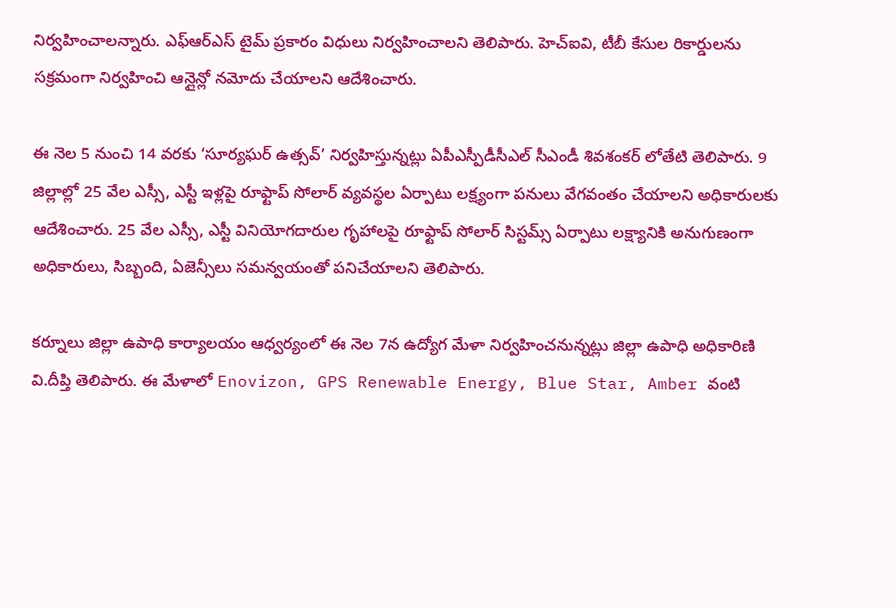నిర్వహించాలన్నారు. ఎఫ్ఆర్ఎస్ టైమ్ ప్రకారం విధులు నిర్వహించాలని తెలిపారు. హెచ్ఐవి, టీబీ కేసుల రికార్డులను సక్రమంగా నిర్వహించి ఆన్లైన్లో నమోదు చేయాలని ఆదేశించారు.

ఈ నెల 5 నుంచి 14 వరకు ‘సూర్యఘర్ ఉత్సవ్’ నిర్వహిస్తున్నట్లు ఏపీఎస్పీడీసీఎల్ సీఎండీ శివశంకర్ లోతేటి తెలిపారు. 9 జిల్లాల్లో 25 వేల ఎస్సీ, ఎస్టీ ఇళ్లపై రూఫ్టాప్ సోలార్ వ్యవస్థల ఏర్పాటు లక్ష్యంగా పనులు వేగవంతం చేయాలని అధికారులకు ఆదేశించారు. 25 వేల ఎస్సీ, ఎస్టీ వినియోగదారుల గృహాలపై రూఫ్టాప్ సోలార్ సిస్టమ్స్ ఏర్పాటు లక్ష్యానికి అనుగుణంగా అధికారులు, సిబ్బంది, ఏజెన్సీలు సమన్వయంతో పనిచేయాలని తెలిపారు.

కర్నూలు జిల్లా ఉపాధి కార్యాలయం ఆధ్వర్యంలో ఈ నెల 7న ఉద్యోగ మేళా నిర్వహించనున్నట్లు జిల్లా ఉపాధి అధికారిణి వి.దీప్తి తెలిపారు. ఈ మేళాలో Enovizon, GPS Renewable Energy, Blue Star, Amber వంటి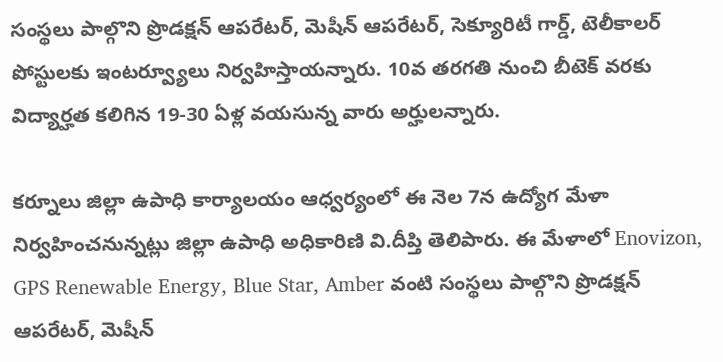సంస్థలు పాల్గొని ప్రొడక్షన్ ఆపరేటర్, మెషీన్ ఆపరేటర్, సెక్యూరిటీ గార్డ్, టెలీకాలర్ పోస్టులకు ఇంటర్వ్యూలు నిర్వహిస్తాయన్నారు. 10వ తరగతి నుంచి బీటెక్ వరకు విద్యార్హత కలిగిన 19-30 ఏళ్ల వయసున్న వారు అర్హులన్నారు.

కర్నూలు జిల్లా ఉపాధి కార్యాలయం ఆధ్వర్యంలో ఈ నెల 7న ఉద్యోగ మేళా నిర్వహించనున్నట్లు జిల్లా ఉపాధి అధికారిణి వి.దీప్తి తెలిపారు. ఈ మేళాలో Enovizon, GPS Renewable Energy, Blue Star, Amber వంటి సంస్థలు పాల్గొని ప్రొడక్షన్ ఆపరేటర్, మెషీన్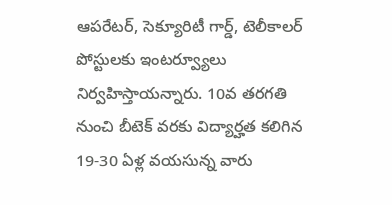ఆపరేటర్, సెక్యూరిటీ గార్డ్, టెలీకాలర్ పోస్టులకు ఇంటర్వ్యూలు నిర్వహిస్తాయన్నారు. 10వ తరగతి నుంచి బీటెక్ వరకు విద్యార్హత కలిగిన 19-30 ఏళ్ల వయసున్న వారు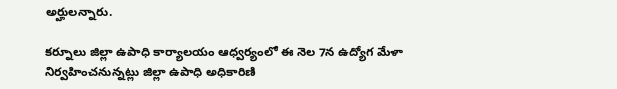అర్హులన్నారు.

కర్నూలు జిల్లా ఉపాధి కార్యాలయం ఆధ్వర్యంలో ఈ నెల 7న ఉద్యోగ మేళా నిర్వహించనున్నట్లు జిల్లా ఉపాధి అధికారిణి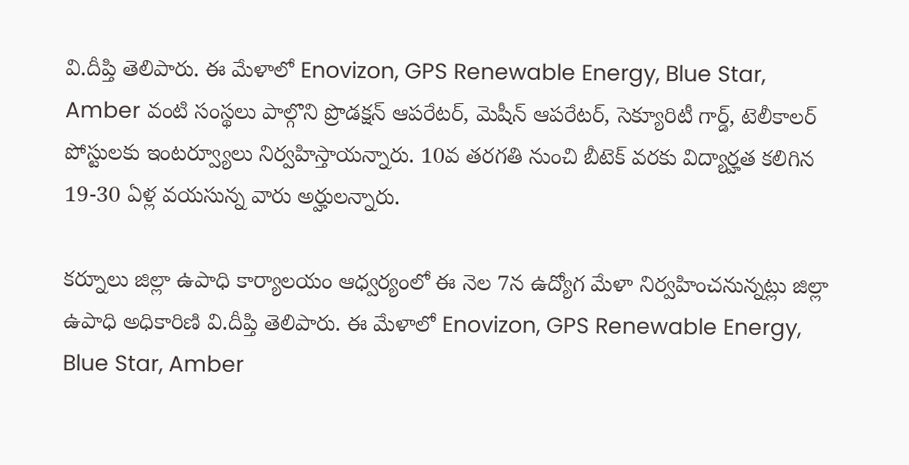వి.దీప్తి తెలిపారు. ఈ మేళాలో Enovizon, GPS Renewable Energy, Blue Star, Amber వంటి సంస్థలు పాల్గొని ప్రొడక్షన్ ఆపరేటర్, మెషీన్ ఆపరేటర్, సెక్యూరిటీ గార్డ్, టెలీకాలర్ పోస్టులకు ఇంటర్వ్యూలు నిర్వహిస్తాయన్నారు. 10వ తరగతి నుంచి బీటెక్ వరకు విద్యార్హత కలిగిన 19-30 ఏళ్ల వయసున్న వారు అర్హులన్నారు.

కర్నూలు జిల్లా ఉపాధి కార్యాలయం ఆధ్వర్యంలో ఈ నెల 7న ఉద్యోగ మేళా నిర్వహించనున్నట్లు జిల్లా ఉపాధి అధికారిణి వి.దీప్తి తెలిపారు. ఈ మేళాలో Enovizon, GPS Renewable Energy, Blue Star, Amber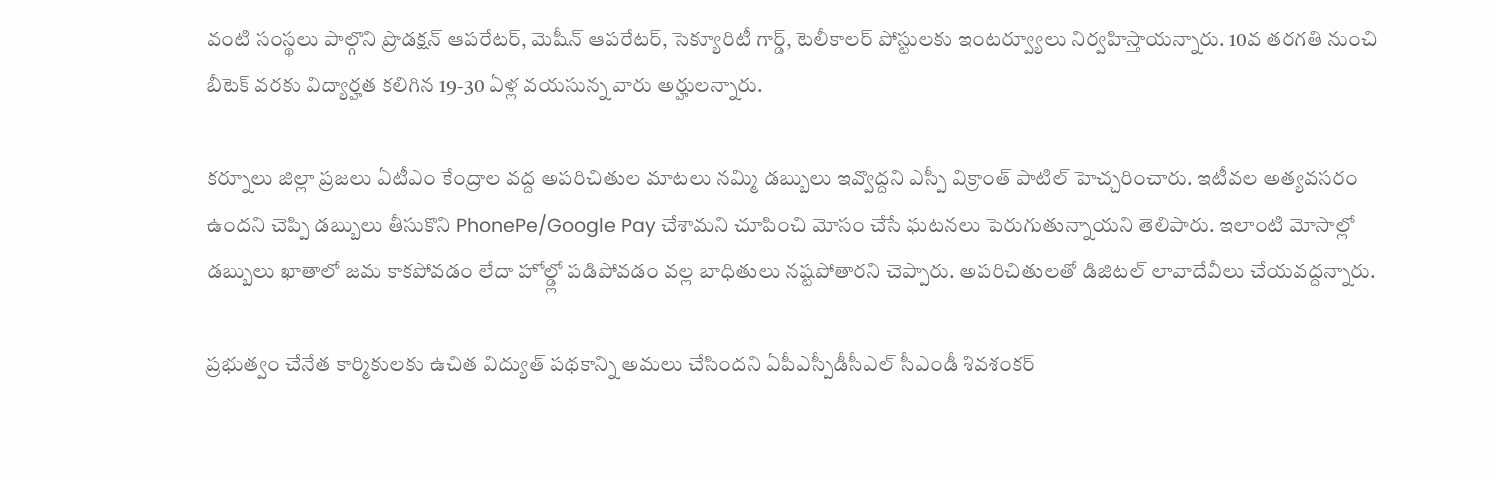వంటి సంస్థలు పాల్గొని ప్రొడక్షన్ ఆపరేటర్, మెషీన్ ఆపరేటర్, సెక్యూరిటీ గార్డ్, టెలీకాలర్ పోస్టులకు ఇంటర్వ్యూలు నిర్వహిస్తాయన్నారు. 10వ తరగతి నుంచి బీటెక్ వరకు విద్యార్హత కలిగిన 19-30 ఏళ్ల వయసున్న వారు అర్హులన్నారు.

కర్నూలు జిల్లా ప్రజలు ఏటీఎం కేంద్రాల వద్ద అపరిచితుల మాటలు నమ్మి డబ్బులు ఇవ్వొద్దని ఎస్పీ విక్రాంత్ పాటిల్ హెచ్చరించారు. ఇటీవల అత్యవసరం ఉందని చెప్పి డబ్బులు తీసుకొని PhonePe/Google Pay చేశామని చూపించి మోసం చేసే ఘటనలు పెరుగుతున్నాయని తెలిపారు. ఇలాంటి మోసాల్లో డబ్బులు ఖాతాలో జమ కాకపోవడం లేదా హోల్డ్లో పడిపోవడం వల్ల బాధితులు నష్టపోతారని చెప్పారు. అపరిచితులతో డిజిటల్ లావాదేవీలు చేయవద్దన్నారు.

ప్రభుత్వం చేనేత కార్మికులకు ఉచిత విద్యుత్ పథకాన్ని అమలు చేసిందని ఏపీఎస్పీడీసీఎల్ సీఎండీ శివశంకర్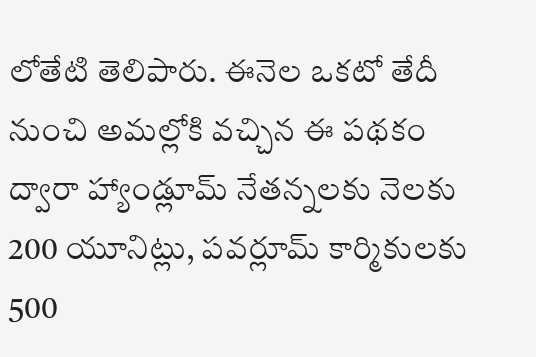లోతేటి తెలిపారు. ఈనెల ఒకటో తేదీ నుంచి అమల్లోకి వచ్చిన ఈ పథకం ద్వారా హ్యాండ్లూమ్ నేతన్నలకు నెలకు 200 యూనిట్లు, పవర్లూమ్ కార్మికులకు 500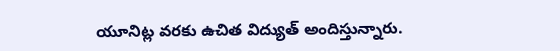యూనిట్ల వరకు ఉచిత విద్యుత్ అందిస్తున్నారు.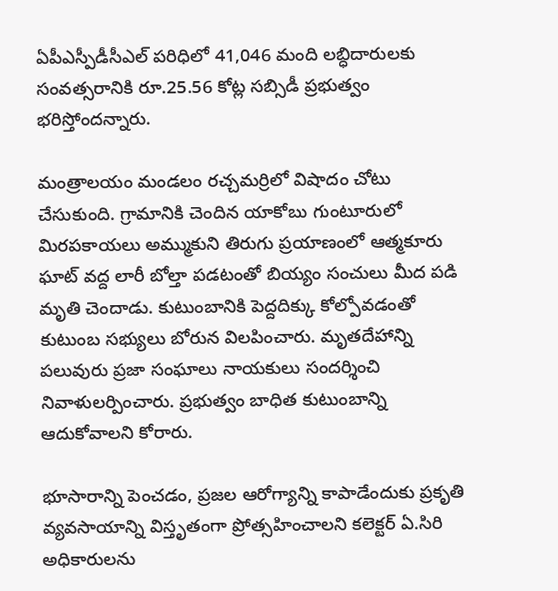ఏపీఎస్పీడీసీఎల్ పరిధిలో 41,046 మంది లబ్ధిదారులకు సంవత్సరానికి రూ.25.56 కోట్ల సబ్సిడీ ప్రభుత్వం భరిస్తోందన్నారు.

మంత్రాలయం మండలం రచ్చమర్రిలో విషాదం చోటు చేసుకుంది. గ్రామానికి చెందిన యాకోబు గుంటూరులో మిరపకాయలు అమ్ముకుని తిరుగు ప్రయాణంలో ఆత్మకూరు ఘాట్ వద్ద లారీ బోల్తా పడటంతో బియ్యం సంచులు మీద పడి మృతి చెందాడు. కుటుంబానికి పెద్దదిక్కు కోల్పోవడంతో కుటుంబ సభ్యులు బోరున విలపించారు. మృతదేహాన్ని పలువురు ప్రజా సంఘాలు నాయకులు సందర్శించి నివాళులర్పించారు. ప్రభుత్వం బాధిత కుటుంబాన్ని ఆదుకోవాలని కోరారు.

భూసారాన్ని పెంచడం, ప్రజల ఆరోగ్యాన్ని కాపాడేందుకు ప్రకృతి వ్యవసాయాన్ని విస్తృతంగా ప్రోత్సహించాలని కలెక్టర్ ఏ.సిరి అధికారులను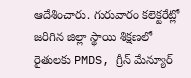ఆదేశించారు. గురువారం కలెక్టరేట్లో జరిగిన జిల్లా స్థాయి శిక్షణలో రైతులకు PMDS, గ్రీన్ మేన్యూర్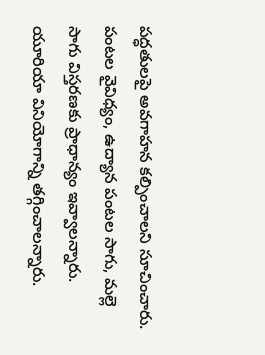పద్ధతులపై అవగాహన కల్పించాలని సూచించారు. పంటల వైవిధ్యం, ఉద్యాన పంటల సాగు, మల్లె సాగు విస్తరణకు ప్రాధాన్యం ఇవ్వాలన్నారు. యూరియా వినియోగాన్ని తగ్గించాలన్నారు.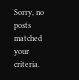Sorry, no posts matched your criteria.